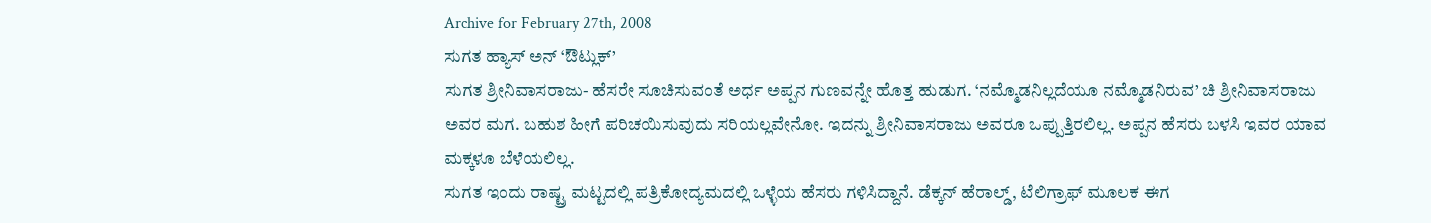Archive for February 27th, 2008
ಸುಗತ ಹ್ಯಾಸ್ ಅನ್ ‘ಔಟ್ಲುಕ್’
ಸುಗತ ಶ್ರೀನಿವಾಸರಾಜು- ಹೆಸರೇ ಸೂಚಿಸುವಂತೆ ಅರ್ಧ ಅಪ್ಪನ ಗುಣವನ್ನೇ ಹೊತ್ತ ಹುಡುಗ. ‘ನಮ್ಮೊಡನಿಲ್ಲದೆಯೂ ನಮ್ಮೊಡನಿರುವ’ ಚಿ ಶ್ರೀನಿವಾಸರಾಜು ಅವರ ಮಗ. ಬಹುಶ ಹೀಗೆ ಪರಿಚಯಿಸುವುದು ಸರಿಯಲ್ಲವೇನೋ. ಇದನ್ನು ಶ್ರೀನಿವಾಸರಾಜು ಅವರೂ ಒಪ್ಪುತ್ತಿರಲಿಲ್ಲ. ಅಪ್ಪನ ಹೆಸರು ಬಳಸಿ ಇವರ ಯಾವ ಮಕ್ಕಳೂ ಬೆಳೆಯಲಿಲ್ಲ.
ಸುಗತ ಇಂದು ರಾಷ್ಟ್ರ ಮಟ್ಟದಲ್ಲಿ ಪತ್ರಿಕೋದ್ಯಮದಲ್ಲಿ ಒಳ್ಳೆಯ ಹೆಸರು ಗಳಿಸಿದ್ದಾನೆ. ಡೆಕ್ಕನ್ ಹೆರಾಲ್ಡ್, ಟೆಲಿಗ್ರಾಫ್ ಮೂಲಕ ಈಗ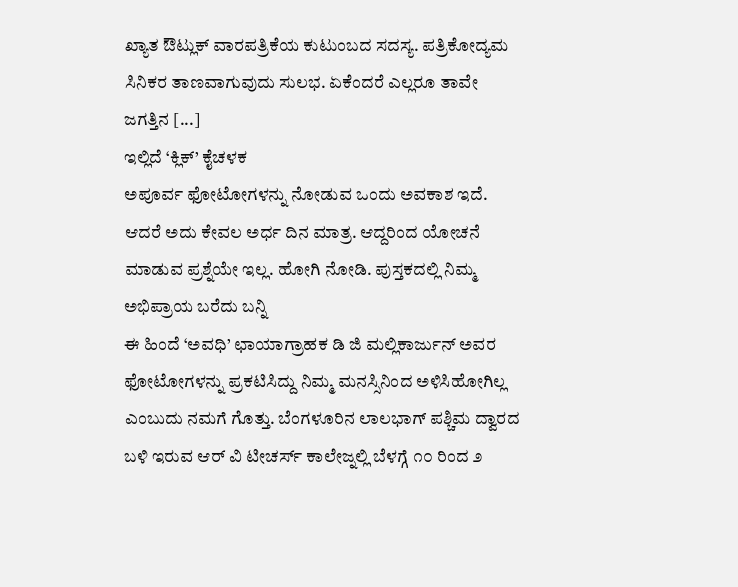ಖ್ಯಾತ ಔಟ್ಲುಕ್ ವಾರಪತ್ರಿಕೆಯ ಕುಟುಂಬದ ಸದಸ್ಯ. ಪತ್ರಿಕೋದ್ಯಮ ಸಿನಿಕರ ತಾಣವಾಗುವುದು ಸುಲಭ. ಏಕೆಂದರೆ ಎಲ್ಲರೂ ತಾವೇ ಜಗತ್ತಿನ [...]
ಇಲ್ಲಿದೆ ‘ಕ್ಲಿಕ್’ ಕೈಚಳಕ
ಅಪೂರ್ವ ಫೋಟೋಗಳನ್ನು ನೋಡುವ ಒಂದು ಅವಕಾಶ ಇದೆ. ಆದರೆ ಅದು ಕೇವಲ ಅರ್ಧ ದಿನ ಮಾತ್ರ. ಆದ್ದರಿಂದ ಯೋಚನೆ ಮಾಡುವ ಪ್ರಶ್ನೆಯೇ ಇಲ್ಲ. ಹೋಗಿ ನೋಡಿ. ಪುಸ್ತಕದಲ್ಲಿ ನಿಮ್ಮ ಅಭಿಪ್ರಾಯ ಬರೆದು ಬನ್ನಿ
ಈ ಹಿಂದೆ ‘ಅವಧಿ’ ಛಾಯಾಗ್ರಾಹಕ ಡಿ ಜಿ ಮಲ್ಲಿಕಾರ್ಜುನ್ ಅವರ ಫೋಟೋಗಳನ್ನು ಪ್ರಕಟಿಸಿದ್ದು ನಿಮ್ಮ ಮನಸ್ಸಿನಿಂದ ಅಳಿಸಿಹೋಗಿಲ್ಲ ಎಂಬುದು ನಮಗೆ ಗೊತ್ತು. ಬೆಂಗಳೂರಿನ ಲಾಲಭಾಗ್ ಪಶ್ಚಿಮ ದ್ವಾರದ ಬಳಿ ಇರುವ ಆರ್ ವಿ ಟೀಚರ್ಸ್ ಕಾಲೇಜ್ನಲ್ಲಿ ಬೆಳಗ್ಗೆ ೧೦ ರಿಂದ ೨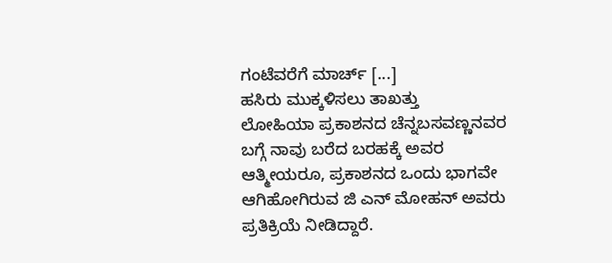ಗಂಟೆವರೆಗೆ ಮಾರ್ಚ್ [...]
ಹಸಿರು ಮುಕ್ಕಳಿಸಲು ತಾಖತ್ತು
ಲೋಹಿಯಾ ಪ್ರಕಾಶನದ ಚೆನ್ನಬಸವಣ್ಣನವರ ಬಗ್ಗೆ ನಾವು ಬರೆದ ಬರಹಕ್ಕೆ ಅವರ ಆತ್ಮೀಯರೂ, ಪ್ರಕಾಶನದ ಒಂದು ಭಾಗವೇ ಆಗಿಹೋಗಿರುವ ಜಿ ಎನ್ ಮೋಹನ್ ಅವರು ಪ್ರತಿಕ್ರಿಯೆ ನೀಡಿದ್ದಾರೆ.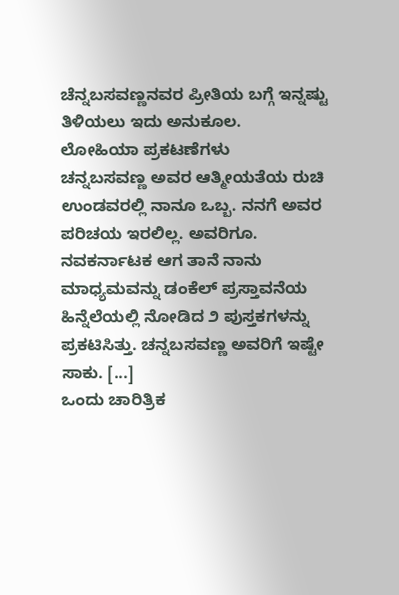ಚೆನ್ನಬಸವಣ್ಣನವರ ಪ್ರೀತಿಯ ಬಗ್ಗೆ ಇನ್ನಷ್ಟು ತಿಳಿಯಲು ಇದು ಅನುಕೂಲ.
ಲೋಹಿಯಾ ಪ್ರಕಟಣೆಗಳು
ಚನ್ನಬಸವಣ್ಣ ಅವರ ಆತ್ಮೀಯತೆಯ ರುಚಿ ಉಂಡವರಲ್ಲಿ ನಾನೂ ಒಬ್ಬ. ನನಗೆ ಅವರ ಪರಿಚಯ ಇರಲಿಲ್ಲ. ಅವರಿಗೂ. ನವಕರ್ನಾಟಕ ಆಗ ತಾನೆ ನಾನು ಮಾಧ್ಯಮವನ್ನು ಡಂಕೆಲ್ ಪ್ರಸ್ತಾವನೆಯ ಹಿನ್ನೆಲೆಯಲ್ಲಿ ನೋಡಿದ ೨ ಪುಸ್ತಕಗಳನ್ನು ಪ್ರಕಟಿಸಿತ್ತು. ಚನ್ನಬಸವಣ್ಣ ಅವರಿಗೆ ಇಷ್ಟೇ ಸಾಕು. [...]
ಒಂದು ಚಾರಿತ್ರಿಕ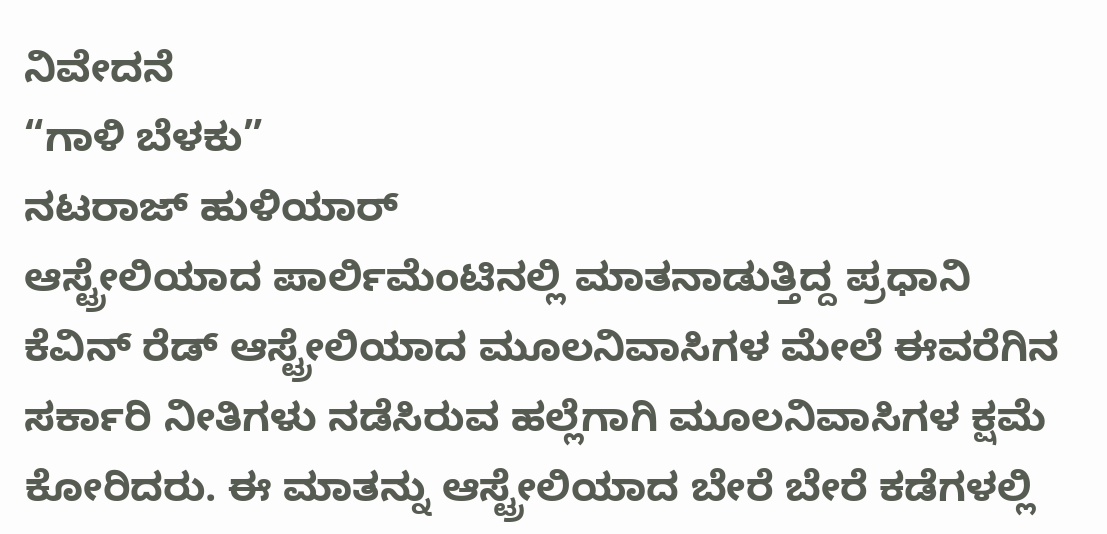ನಿವೇದನೆ
“ಗಾಳಿ ಬೆಳಕು”
ನಟರಾಜ್ ಹುಳಿಯಾರ್
ಆಸ್ಟ್ರೇಲಿಯಾದ ಪಾರ್ಲಿಮೆಂಟಿನಲ್ಲಿ ಮಾತನಾಡುತ್ತಿದ್ದ ಪ್ರಧಾನಿ ಕೆವಿನ್ ರೆಡ್ ಆಸ್ಟ್ರೇಲಿಯಾದ ಮೂಲನಿವಾಸಿಗಳ ಮೇಲೆ ಈವರೆಗಿನ ಸರ್ಕಾರಿ ನೀತಿಗಳು ನಡೆಸಿರುವ ಹಲ್ಲೆಗಾಗಿ ಮೂಲನಿವಾಸಿಗಳ ಕ್ಷಮೆ ಕೋರಿದರು. ಈ ಮಾತನ್ನು ಆಸ್ಟ್ರೇಲಿಯಾದ ಬೇರೆ ಬೇರೆ ಕಡೆಗಳಲ್ಲಿ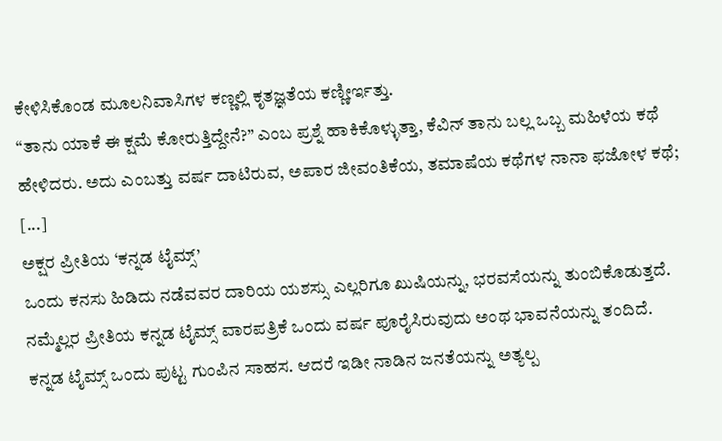ಕೇಳಿಸಿಕೊಂಡ ಮೂಲನಿವಾಸಿಗಳ ಕಣ್ಣಲ್ಲಿ ಕೃತಜ್ಞತೆಯ ಕಣ್ಣೀರ್ಇತ್ತು.
“ತಾನು ಯಾಕೆ ಈ ಕ್ಷಮೆ ಕೋರುತ್ತಿದ್ದೇನೆ?” ಎಂಬ ಪ್ರಶ್ನೆ ಹಾಕಿಕೊಳ್ಳುತ್ತಾ, ಕೆವಿನ್ ತಾನು ಬಲ್ಲ ಒಬ್ಬ ಮಹಿಳೆಯ ಕಥೆ ಹೇಳಿದರು. ಅದು ಎಂಬತ್ತು ವರ್ಷ ದಾಟಿರುವ, ಅಪಾರ ಜೀವಂತಿಕೆಯ, ತಮಾಷೆಯ ಕಥೆಗಳ ನಾನಾ ಫಜೋಳ ಕಥೆ; [...]
ಅಕ್ಷರ ಪ್ರೀತಿಯ ‘ಕನ್ನಡ ಟೈಮ್ಸ್’
ಒಂದು ಕನಸು ಹಿಡಿದು ನಡೆವವರ ದಾರಿಯ ಯಶಸ್ಸು ಎಲ್ಲರಿಗೂ ಖುಷಿಯನ್ನು, ಭರವಸೆಯನ್ನು ತುಂಬಿಕೊಡುತ್ತದೆ. ನಮ್ಮೆಲ್ಲರ ಪ್ರೀತಿಯ ಕನ್ನಡ ಟೈಮ್ಸ್ ವಾರಪತ್ರಿಕೆ ಒಂದು ವರ್ಷ ಪೂರೈಸಿರುವುದು ಅಂಥ ಭಾವನೆಯನ್ನು ತಂದಿದೆ.
ಕನ್ನಡ ಟೈಮ್ಸ್ ಒಂದು ಪುಟ್ಟ ಗುಂಪಿನ ಸಾಹಸ. ಆದರೆ ಇಡೀ ನಾಡಿನ ಜನತೆಯನ್ನು ಅತ್ಯಲ್ಪ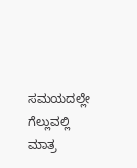ಸಮಯದಲ್ಲೇ ಗೆಲ್ಲುವಲ್ಲಿ ಮಾತ್ರ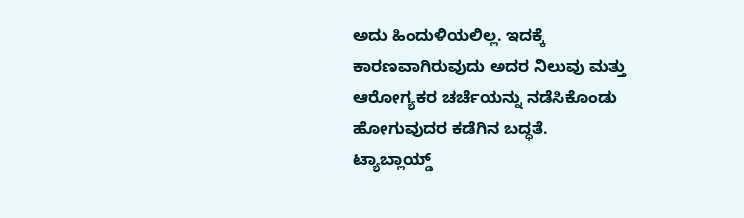ಅದು ಹಿಂದುಳಿಯಲಿಲ್ಲ. ಇದಕ್ಕೆ ಕಾರಣವಾಗಿರುವುದು ಅದರ ನಿಲುವು ಮತ್ತು ಆರೋಗ್ಯಕರ ಚರ್ಚೆಯನ್ನು ನಡೆಸಿಕೊಂಡು ಹೋಗುವುದರ ಕಡೆಗಿನ ಬದ್ಧತೆ.
ಟ್ಯಾಬ್ಲಾಯ್ಡ್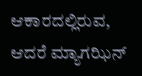ಆಕಾರದಲ್ಲಿರುವ, ಆದರೆ ಮ್ಯಾಗಝಿನ್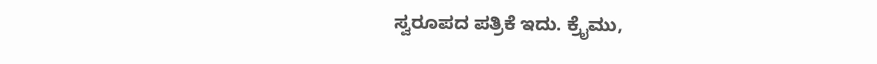ಸ್ವರೂಪದ ಪತ್ರಿಕೆ ಇದು. ಕ್ರೈಮು,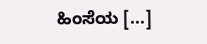ಹಿಂಸೆಯ [...]